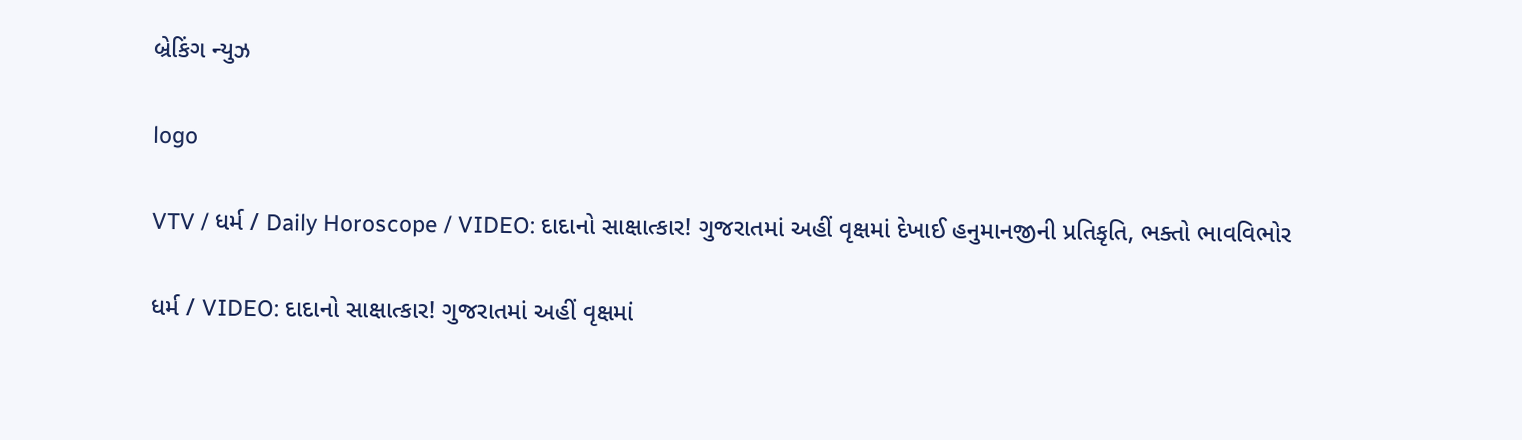બ્રેકિંગ ન્યુઝ

logo

VTV / ધર્મ / Daily Horoscope / VIDEO: દાદાનો સાક્ષાત્કાર! ગુજરાતમાં અહીં વૃક્ષમાં દેખાઈ હનુમાનજીની પ્રતિકૃતિ, ભક્તો ભાવવિભોર

ધર્મ / VIDEO: દાદાનો સાક્ષાત્કાર! ગુજરાતમાં અહીં વૃક્ષમાં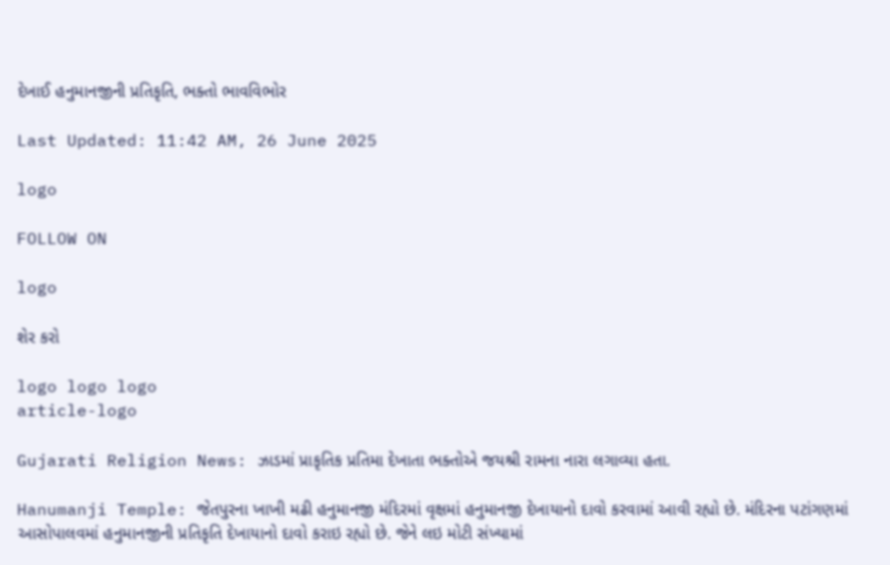દેખાઈ હનુમાનજીની પ્રતિકૃતિ, ભક્તો ભાવવિભોર

Last Updated: 11:42 AM, 26 June 2025

logo

FOLLOW ON

logo

શેર કરો

logo logo logo
article-logo

Gujarati Religion News: ઝાડમાં પ્રાકૃતિક પ્રતિમા દેખાતા ભક્તોએ જયશ્રી રામના નારા લગાવ્યા હતા.

Hanumanji Temple: જેતપુરના ખાખી મઢી હનુમાનજી મંદિરમાં વૃક્ષમાં હનુમાનજી દેખાયાનો દાવો કરવામાં આવી રહ્યો છે. મંદિરના પટાંગણમાં આસોપાલવમાં હનુમાનજીની પ્રતિકૃતિ દેખાયાનો દાવો કરાઇ રહ્યો છે. જેને લઇ મોટી સંખ્યામાં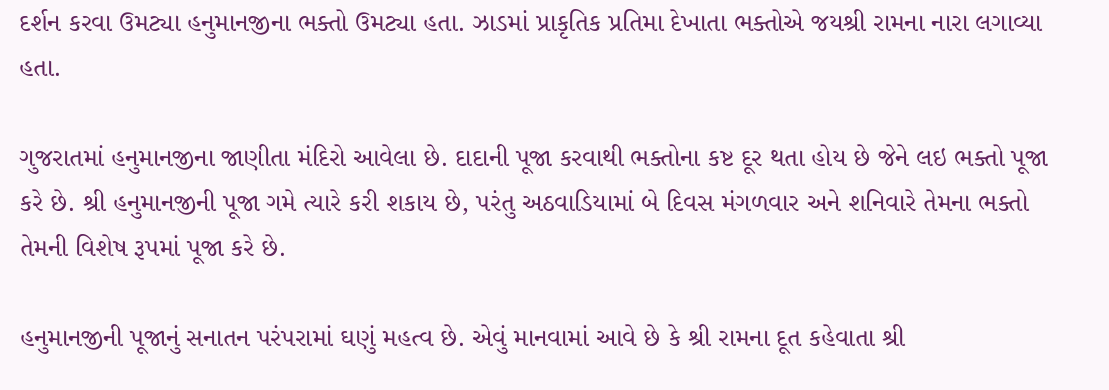દર્શન કરવા ઉમટ્યા હનુમાનજીના ભક્તો ઉમટ્યા હતા. ઝાડમાં પ્રાકૃતિક પ્રતિમા દેખાતા ભક્તોએ જયશ્રી રામના નારા લગાવ્યા હતા.

ગુજરાતમાં હનુમાનજીના જાણીતા મંદિરો આવેલા છે. દાદાની પૂજા કરવાથી ભક્તોના કષ્ટ દૂર થતા હોય છે જેને લઇ ભક્તો પૂજા કરે છે. શ્રી હનુમાનજીની પૂજા ગમે ત્યારે કરી શકાય છે, પરંતુ અઠવાડિયામાં બે દિવસ મંગળવાર અને શનિવારે તેમના ભક્તો તેમની વિશેષ રૂપમાં પૂજા કરે છે.

હનુમાનજીની પૂજાનું સનાતન પરંપરામાં ઘણું મહત્વ છે. એવું માનવામાં આવે છે કે શ્રી રામના દૂત કહેવાતા શ્રી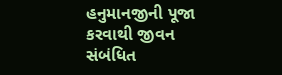હનુમાનજીની પૂજા કરવાથી જીવન સંબંધિત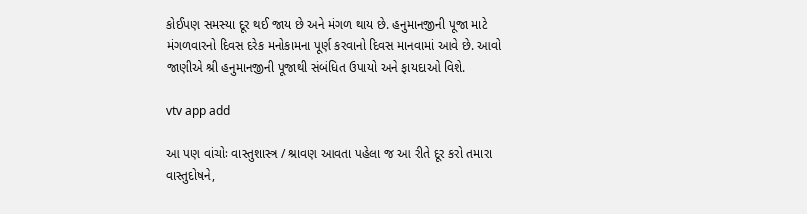કોઈપણ સમસ્યા દૂર થઈ જાય છે અને મંગળ થાય છે. હનુમાનજીની પૂજા માટે મંગળવારનો દિવસ દરેક મનોકામના પૂર્ણ કરવાનો દિવસ માનવામાં આવે છે. આવો જાણીએ શ્રી હનુમાનજીની પૂજાથી સંબંધિત ઉપાયો અને ફાયદાઓ વિશે.

vtv app add

આ પણ વાંચોઃ વાસ્તુશાસ્ત્ર / શ્રાવણ આવતા પહેલા જ આ રીતે દૂર કરો તમારા વાસ્તુદોષને,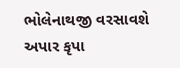ભોલેનાથજી વરસાવશે અપાર કૃપા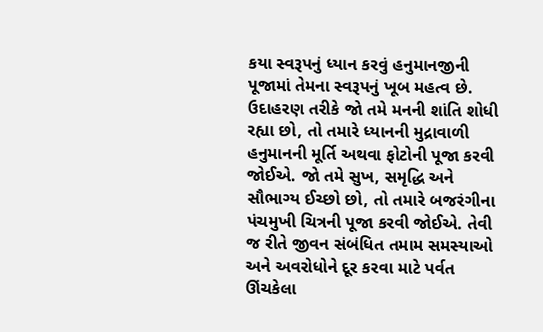કયા સ્વરૂપનું ધ્યાન કરવું હનુમાનજીની પૂજામાં તેમના સ્વરૂપનું ખૂબ મહત્વ છે. ઉદાહરણ તરીકે જો તમે મનની શાંતિ શોધી રહ્યા છો, તો તમારે ધ્યાનની મુદ્રાવાળી હનુમાનની મૂર્તિ અથવા ફોટોની પૂજા કરવી જોઈએ. જો તમે સુખ, સમૃદ્ધિ અને સૌભાગ્ય ઈચ્છો છો, તો તમારે બજરંગીના પંચમુખી ચિત્રની પૂજા કરવી જોઈએ. તેવી જ રીતે જીવન સંબંધિત તમામ સમસ્યાઓ અને અવરોધોને દૂર કરવા માટે પર્વત ઊંચકેલા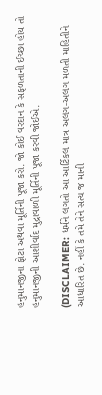હનુમાનજીના ફોટા અથવા મૂર્તિની પૂજા કરો. જો કોઈ વરદાન કે સફળતાની ઈચ્છા હોય તો હનુમાનજીની આશીર્વાદ મુદ્રાવાળી મૂર્તિની પૂજા કરવી જોઈએ.

(DISCLAIMER: ધર્મને લગતો આ આર્ટિકલ માત્ર અલગ-અલગ મળતી માહિતીને આધારિત છે. નહીં કે તમે તેને સત્ય જ માની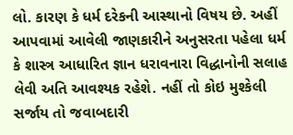લો. કારણ કે ધર્મ દરેકની આસ્થાનો વિષય છે. અહીં આપવામાં આવેલી જાણકારીને અનુસરતા પહેલા ધર્મ કે શાસ્ત્ર આધારિત જ્ઞાન ધરાવનારા વિદ્ધાનોની સલાહ લેવી અતિ આવશ્યક રહેશે. નહીં તો કોઇ મુશ્કેલી સર્જાય તો જવાબદારી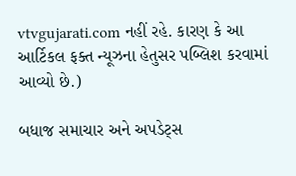vtvgujarati.com નહીં રહે. કારણ કે આ આર્ટિકલ ફક્ત ન્યૂઝના હેતુસર પબ્લિશ કરવામાં આવ્યો છે.)

બધાજ સમાચાર અને અપડેટ્સ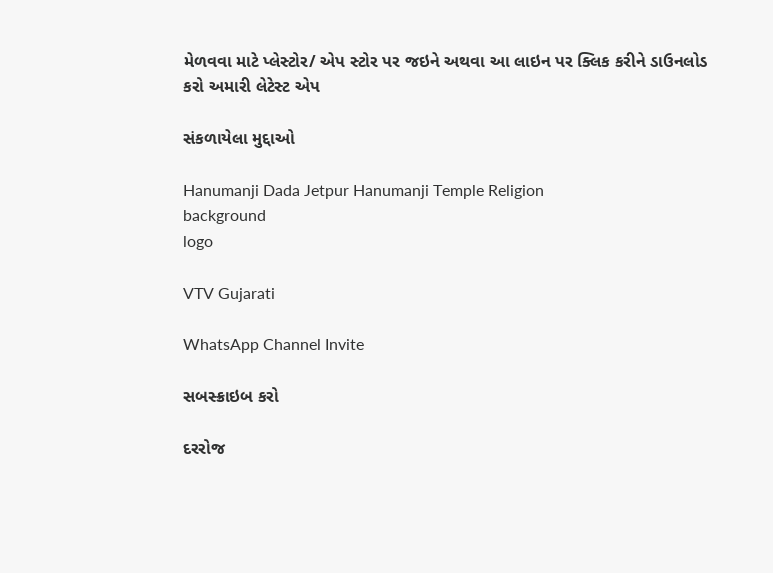મેળવવા માટે પ્લેસ્ટોર/ એપ સ્ટોર પર જઇને અથવા આ લાઇન પર ક્લિક કરીને ડાઉનલોડ કરો અમારી લેટેસ્ટ એપ

સંકળાયેલા મુદ્દાઓ

Hanumanji Dada Jetpur Hanumanji Temple Religion
background
logo

VTV Gujarati

WhatsApp Channel Invite

સબસ્ક્રાઇબ કરો

દરરોજ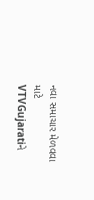નવા સમાચાર મેળવવા માટે VTVGujaratiને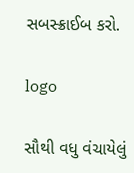સબસ્ક્રાઈબ કરો.

logo

સૌથી વધુ વંચાયેલું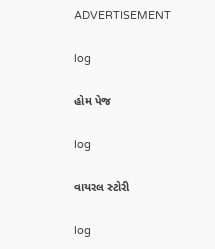ADVERTISEMENT

log

હોમ પેજ

log

વાયરલ સ્ટોરી

log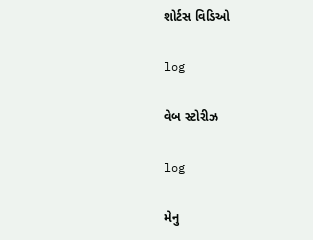શોર્ટસ વિડિઓ

log

વેબ સ્ટોરીઝ

log

મેનુ